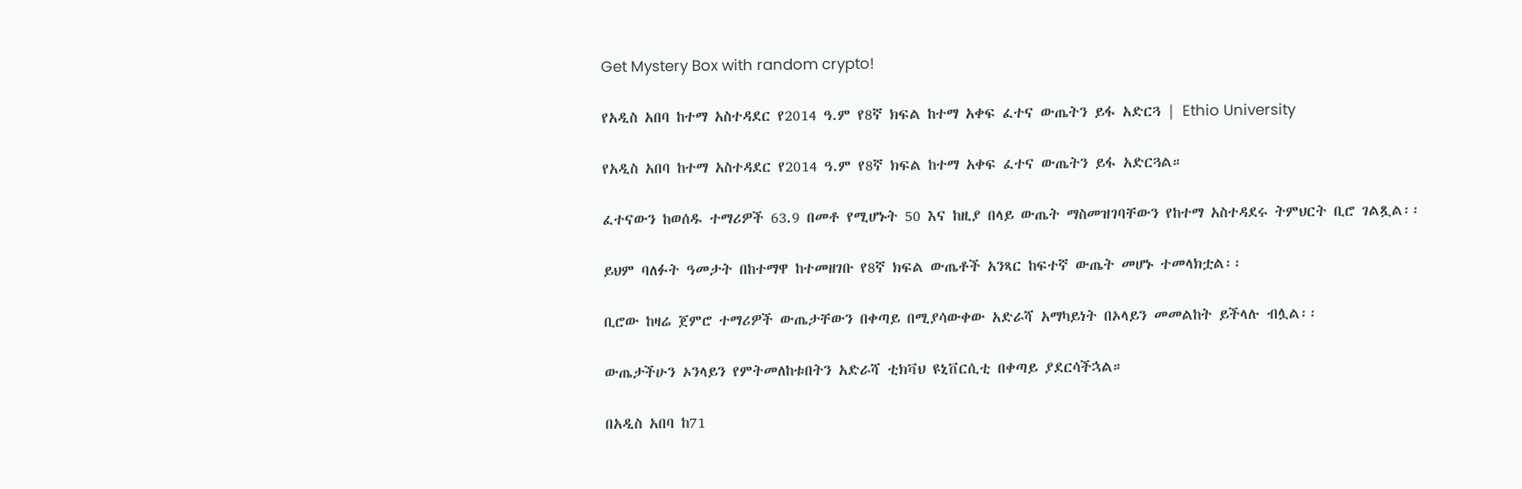Get Mystery Box with random crypto!

የአዲስ አበባ ከተማ አስተዳደር የ2014 ዓ.ም የ8ኛ ክፍል ከተማ አቀፍ ፈተና ውጤትን ይፋ አድርጓ | Ethio University

የአዲስ አበባ ከተማ አስተዳደር የ2014 ዓ.ም የ8ኛ ክፍል ከተማ አቀፍ ፈተና ውጤትን ይፋ አድርጓል።

ፈተናውን ከወሰዱ ተማሪዎች 63.9 በመቶ የሚሆኑት 50 እና ከዚያ በላይ ውጤት ማስመዝገባቸውን የከተማ አስተዳደሩ ትምህርት ቢሮ ገልጿል፡፡

ይህም ባለፉት ዓመታት በከተማዋ ከተመዘገቡ የ8ኛ ክፍል ውጤቶች አንጻር ከፍተኛ ውጤት መሆኑ ተመላክቷል፡፡

ቢሮው ከዛሬ ጀምሮ ተማሪዎች ውጤታቸውን በቀጣይ በሚያሳውቀው አድራሻ አማካይነት በኦላይን መመልከት ይችላሉ ብሏል፡፡

ውጤታችሁን ኦንላይን የምትመለከቱበትን አድራሻ ቲክቫህ ዩኒቨርሲቲ በቀጣይ ያደርሳችኋል።

በአዲስ አበባ ከ71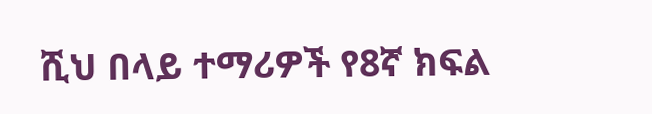ሺህ በላይ ተማሪዎች የ8ኛ ክፍል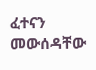ፈተናን መውሰዳቸው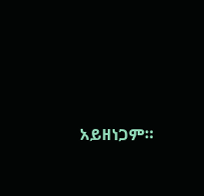አይዘነጋም።